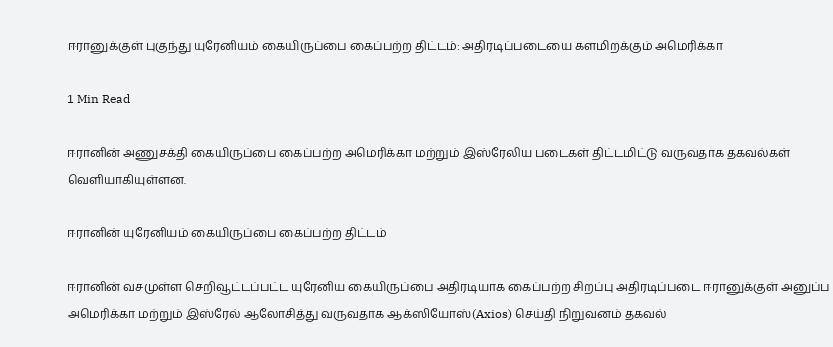ஈரானுக்குள் புகுந்து யுரேனியம் கையிருப்பை கைப்பற்ற திட்டம்: அதிரடிப்படையை களமிறக்கும் அமெரிக்கா

1 Min Read

ஈரானின் அணுசக்தி கையிருப்பை கைப்பற்ற அமெரிக்கா மற்றும் இஸ்ரேலிய படைகள் திட்டமிட்டு வருவதாக தகவல்கள் வெளியாகியுள்ளன.

ஈரானின் யுரேனியம் கையிருப்பை கைப்பற்ற திட்டம்

ஈரானின் வசமுள்ள செறிவூட்டப்பட்ட யுரேனிய கையிருப்பை அதிரடியாக கைப்பற்ற சிறப்பு அதிரடிப்படை ஈரானுக்குள் அனுப்ப அமெரிக்கா மற்றும் இஸ்ரேல் ஆலோசித்து வருவதாக ஆக்ஸியோஸ்(Axios) செய்தி நிறுவனம் தகவல்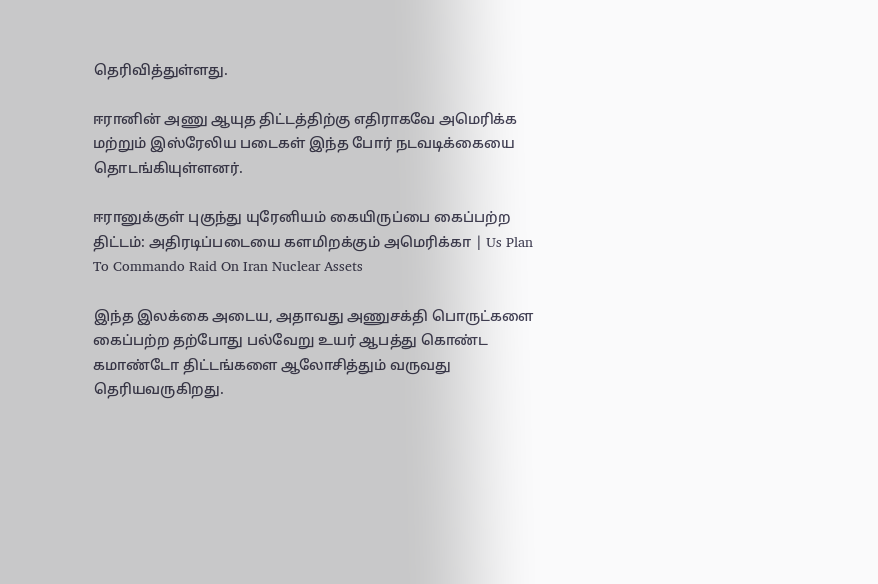தெரிவித்துள்ளது.

ஈரானின் அணு ஆயுத திட்டத்திற்கு எதிராகவே அமெரிக்க மற்றும் இஸ்ரேலிய படைகள் இந்த போர் நடவடிக்கையை தொடங்கியுள்ளனர்.

ஈரானுக்குள் புகுந்து யுரேனியம் கையிருப்பை கைப்பற்ற திட்டம்: அதிரடிப்படையை களமிறக்கும் அமெரிக்கா | Us Plan To Commando Raid On Iran Nuclear Assets

இந்த இலக்கை அடைய, அதாவது அணுசக்தி பொருட்களை கைப்பற்ற தற்போது பல்வேறு உயர் ஆபத்து கொண்ட கமாண்டோ திட்டங்களை ஆலோசித்தும் வருவது தெரியவருகிறது.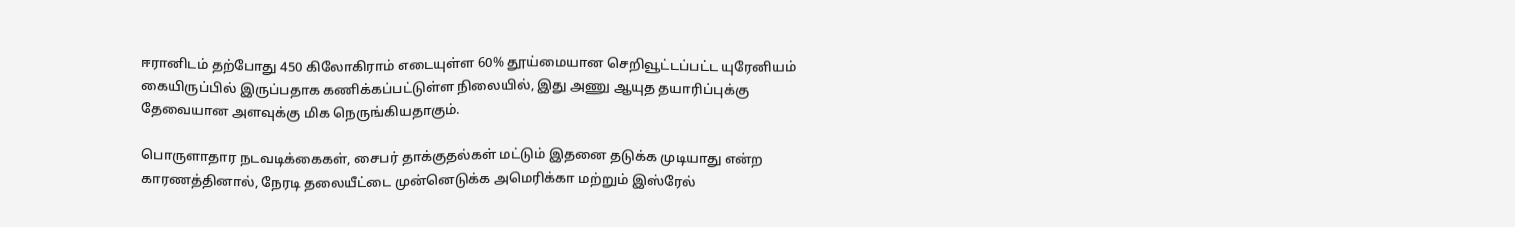ஈரானிடம் தற்போது 450 கிலோகிராம் எடையுள்ள 60% தூய்மையான செறிவூட்டப்பட்ட யுரேனியம் கையிருப்பில் இருப்பதாக கணிக்கப்பட்டுள்ள நிலையில், இது அணு ஆயுத தயாரிப்புக்கு தேவையான அளவுக்கு மிக நெருங்கியதாகும்.

பொருளாதார நடவடிக்கைகள், சைபர் தாக்குதல்கள் மட்டும் இதனை தடுக்க முடியாது என்ற காரணத்தினால், நேரடி தலையீட்டை முன்னெடுக்க அமெரிக்கா மற்றும் இஸ்ரேல்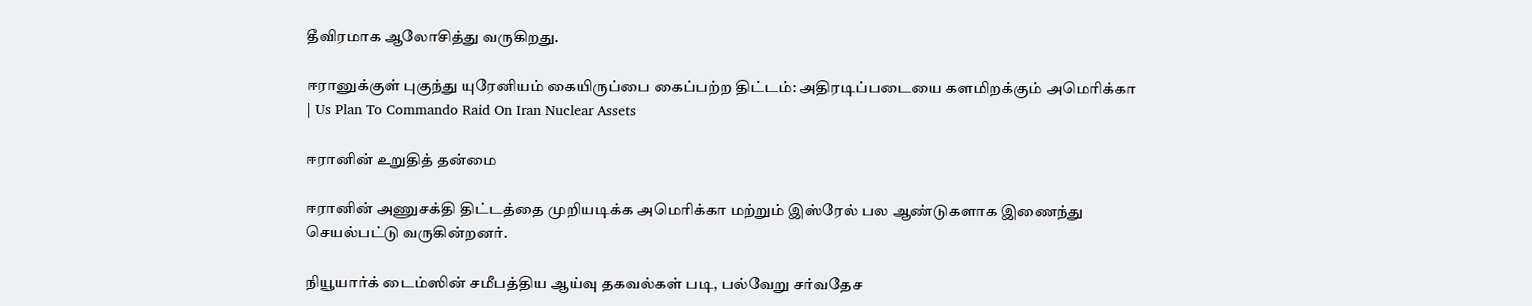தீவிரமாக ஆலோசித்து வருகிறது.

ஈரானுக்குள் புகுந்து யுரேனியம் கையிருப்பை கைப்பற்ற திட்டம்: அதிரடிப்படையை களமிறக்கும் அமெரிக்கா | Us Plan To Commando Raid On Iran Nuclear Assets

ஈரானின் உறுதித் தன்மை

ஈரானின் அணுசக்தி திட்டத்தை முறியடிக்க அமெரிக்கா மற்றும் இஸ்ரேல் பல ஆண்டுகளாக இணைந்து செயல்பட்டு வருகின்றனர்.

நியூயார்க் டைம்ஸின் சமீபத்திய ஆய்வு தகவல்கள் படி, பல்வேறு சர்வதேச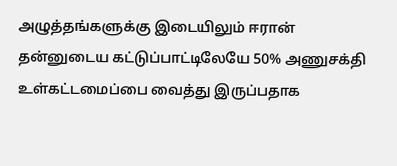அழுத்தங்களுக்கு இடையிலும் ஈரான் தன்னுடைய கட்டுப்பாட்டிலேயே 50% அணுசக்தி உள்கட்டமைப்பை வைத்து இருப்பதாக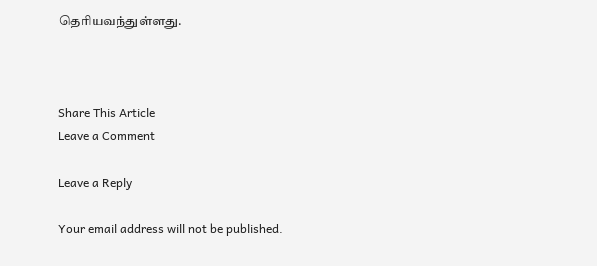தெரியவந்துள்ளது.



Share This Article
Leave a Comment

Leave a Reply

Your email address will not be published.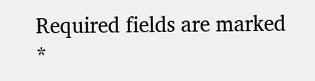Required fields are marked *